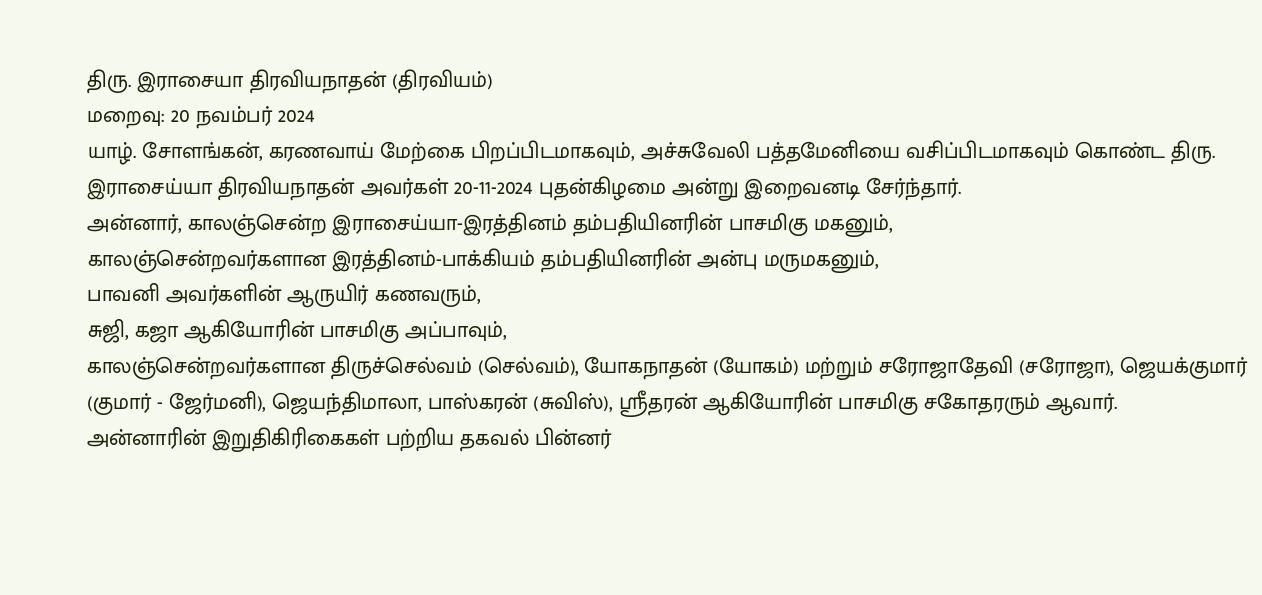திரு. இராசையா திரவியநாதன் (திரவியம்)
மறைவு: 20 நவம்பர் 2024
யாழ். சோளங்கன், கரணவாய் மேற்கை பிறப்பிடமாகவும், அச்சுவேலி பத்தமேனியை வசிப்பிடமாகவும் கொண்ட திரு. இராசைய்யா திரவியநாதன் அவர்கள் 20-11-2024 புதன்கிழமை அன்று இறைவனடி சேர்ந்தார்.
அன்னார், காலஞ்சென்ற இராசைய்யா-இரத்தினம் தம்பதியினரின் பாசமிகு மகனும்,
காலஞ்சென்றவர்களான இரத்தினம்-பாக்கியம் தம்பதியினரின் அன்பு மருமகனும்,
பாவனி அவர்களின் ஆருயிர் கணவரும்,
சுஜி, கஜா ஆகியோரின் பாசமிகு அப்பாவும்,
காலஞ்சென்றவர்களான திருச்செல்வம் (செல்வம்), யோகநாதன் (யோகம்) மற்றும் சரோஜாதேவி (சரோஜா), ஜெயக்குமார் (குமார் - ஜேர்மனி), ஜெயந்திமாலா, பாஸ்கரன் (சுவிஸ்), ஸ்ரீதரன் ஆகியோரின் பாசமிகு சகோதரரும் ஆவார்.
அன்னாரின் இறுதிகிரிகைகள் பற்றிய தகவல் பின்னர்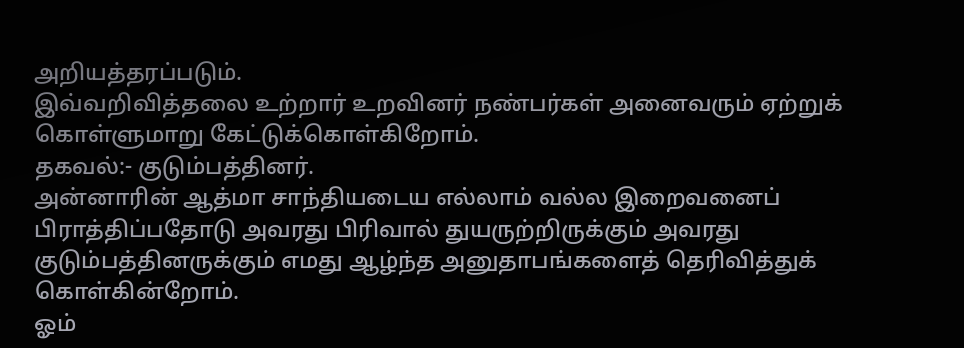அறியத்தரப்படும்.
இவ்வறிவித்தலை உற்றார் உறவினர் நண்பர்கள் அனைவரும் ஏற்றுக் கொள்ளுமாறு கேட்டுக்கொள்கிறோம்.
தகவல்:- குடும்பத்தினர்.
அன்னாரின் ஆத்மா சாந்தியடைய எல்லாம் வல்ல இறைவனைப் பிராத்திப்பதோடு அவரது பிரிவால் துயருற்றிருக்கும் அவரது குடும்பத்தினருக்கும் எமது ஆழ்ந்த அனுதாபங்களைத் தெரிவித்துக் கொள்கின்றோம்.
ஓம்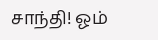சாந்தி! ஓம்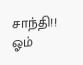சாந்தி!! ஓம்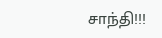சாந்தி!!!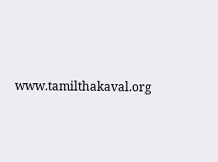www.tamilthakaval.org